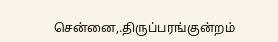சென்னை,.திருப்பரங்குன்றம்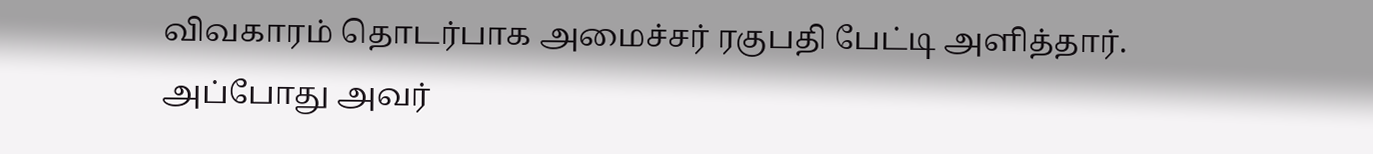விவகாரம் தொடர்பாக அமைச்சர் ரகுபதி பேட்டி அளித்தார். அப்போது அவர்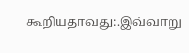கூறியதாவது:.இவ்வாறு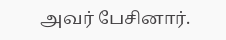அவர் பேசினார்.